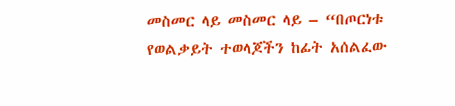መስመር ላይ መስመር ላይ – “በጦርነቱ የወልቃይት ተወላጆችን ከፊት አሰልፈው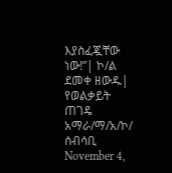እያስፈጇቸው ነው!”| ኮ/ል ደመቀ ዘውዱ| የወልቃይት ጠገዴ አማራ/ማ/አ/ኮ/ ሰብሳቢ November 4,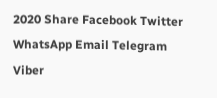2020 Share Facebook Twitter WhatsApp Email Telegram Viber